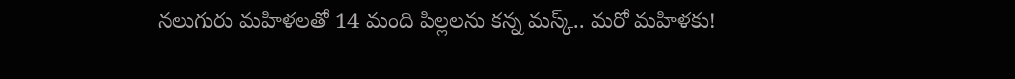నలుగురు మహిళలతో 14 మంది పిల్లలను కన్న మస్క్.. మరో మహిళకు!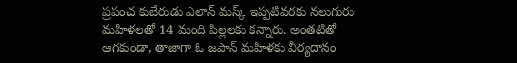ప్రపంచ కుబేరుడు ఎలాన్ మస్క్‌ ఇప్పటివరకు నలుగురు మహిళలతో 14 మంది పిల్లలకు కన్నారు. అంతటితో ఆగకుండా, తాజాగా ఓ జపాన్‌ మహిళకు వీర్యదానం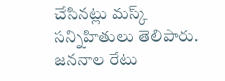చేసినట్లు మస్క్‌ సన్నిహితులు తెలిపారు. జననాల రేటు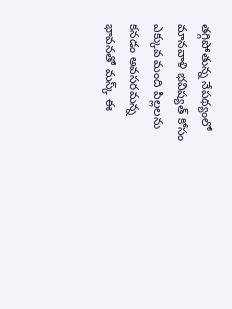తగ్గిపోతున్న నేపథ్యంలో మానవాళి భవిష్యత్‌ కోసం ఎక్కువ మంది పిల్లలను కనడం అవసరమన్న భావనతో మస్క్‌ ఈ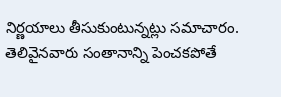నిర్ణయాలు తీసుకుంటున్నట్లు సమాచారం. తెలివైనవారు సంతానాన్ని పెంచకపోతే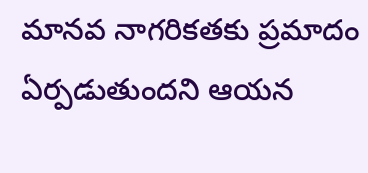మానవ నాగరికతకు ప్రమాదం ఏర్పడుతుందని ఆయన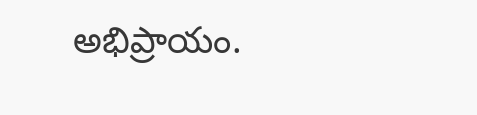అభిప్రాయం.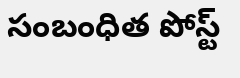సంబంధిత పోస్ట్